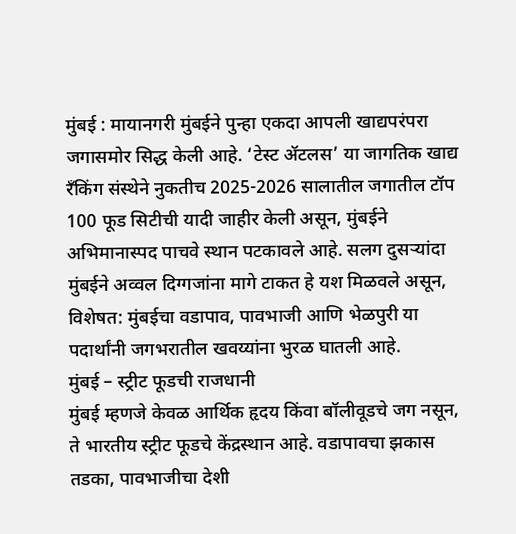मुंबई : मायानगरी मुंबईने पुन्हा एकदा आपली खाद्यपरंपरा जगासमोर सिद्ध केली आहे. ‘टेस्ट ॲटलस’ या जागतिक खाद्य रँकिंग संस्थेने नुकतीच 2025-2026 सालातील जगातील टॉप 100 फूड सिटीची यादी जाहीर केली असून, मुंबईने अभिमानास्पद पाचवे स्थान पटकावले आहे. सलग दुसऱ्यांदा मुंबईने अव्वल दिग्गजांना मागे टाकत हे यश मिळवले असून, विशेषत: मुंबईचा वडापाव, पावभाजी आणि भेळपुरी या पदार्थांनी जगभरातील खवय्यांना भुरळ घातली आहे.
मुंबई – स्ट्रीट फूडची राजधानी
मुंबई म्हणजे केवळ आर्थिक हृदय किंवा बॉलीवूडचे जग नसून, ते भारतीय स्ट्रीट फूडचे केंद्रस्थान आहे. वडापावचा झकास तडका, पावभाजीचा देशी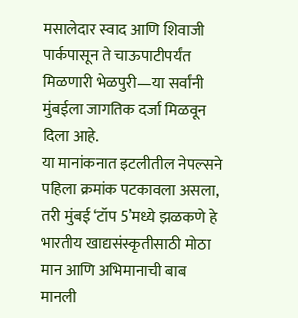मसालेदार स्वाद आणि शिवाजी पार्कपासून ते चाऊपाटीपर्यंत मिळणारी भेळपुरी—या सर्वांनी मुंबईला जागतिक दर्जा मिळवून दिला आहे.
या मानांकनात इटलीतील नेपल्सने पहिला क्रमांक पटकावला असला, तरी मुंबई ‘टॉप 5’मध्ये झळकणे हे भारतीय खाद्यसंस्कृतीसाठी मोठा मान आणि अभिमानाची बाब मानली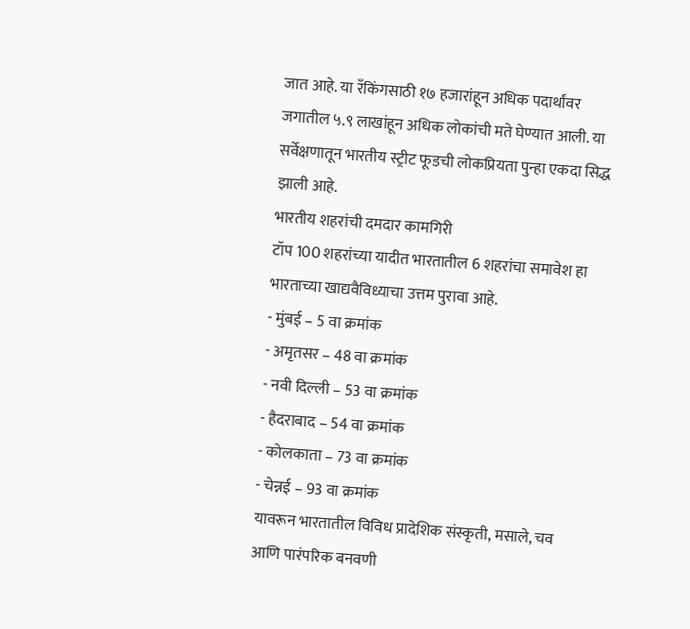जात आहे. या रँकिंगसाठी १७ हजारांहून अधिक पदार्थांवर जगातील ५.९ लाखांहून अधिक लोकांची मते घेण्यात आली. या सर्वेक्षणातून भारतीय स्ट्रीट फूडची लोकप्रियता पुन्हा एकदा सिद्ध झाली आहे.
भारतीय शहरांची दमदार कामगिरी
टॉप 100 शहरांच्या यादीत भारतातील 6 शहरांचा समावेश हा भारताच्या खाद्यवैविध्याचा उत्तम पुरावा आहे.
- मुंबई – 5 वा क्रमांक
- अमृतसर – 48 वा क्रमांक
- नवी दिल्ली – 53 वा क्रमांक
- हैदराबाद – 54 वा क्रमांक
- कोलकाता – 73 वा क्रमांक
- चेन्नई – 93 वा क्रमांक
यावरून भारतातील विविध प्रादेशिक संस्कृती, मसाले, चव आणि पारंपरिक बनवणी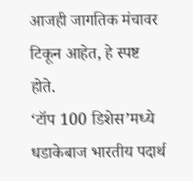आजही जागतिक मंचावर टिकून आहेत, हे स्पष्ट होते.
‘टॉप 100 डिशेस’मध्ये धडाकेबाज भारतीय पदार्थ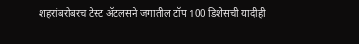शहरांबरोबरच टेस्ट ॲटलसने जगातील टॉप 100 डिशेसची यादीही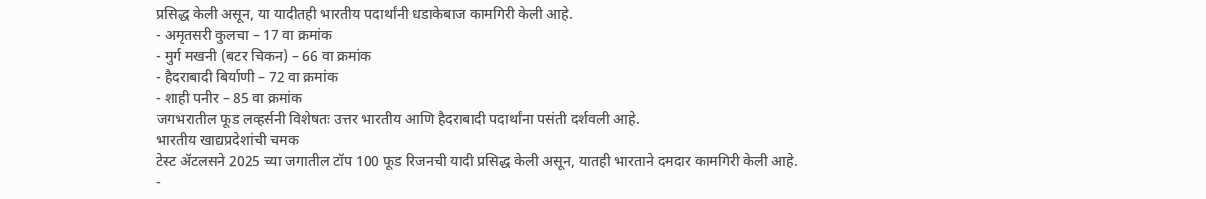प्रसिद्ध केली असून, या यादीतही भारतीय पदार्थांनी धडाकेबाज कामगिरी केली आहे.
- अमृतसरी कुलचा – 17 वा क्रमांक
- मुर्ग मखनी (बटर चिकन) – 66 वा क्रमांक
- हैदराबादी बिर्याणी – 72 वा क्रमांक
- शाही पनीर – 85 वा क्रमांक
जगभरातील फूड लव्हर्सनी विशेषतः उत्तर भारतीय आणि हैदराबादी पदार्थांना पसंती दर्शवली आहे.
भारतीय खाद्यप्रदेशांची चमक
टेस्ट ॲटलसने 2025 च्या जगातील टॉप 100 फूड रिजनची यादी प्रसिद्ध केली असून, यातही भारताने दमदार कामगिरी केली आहे.
-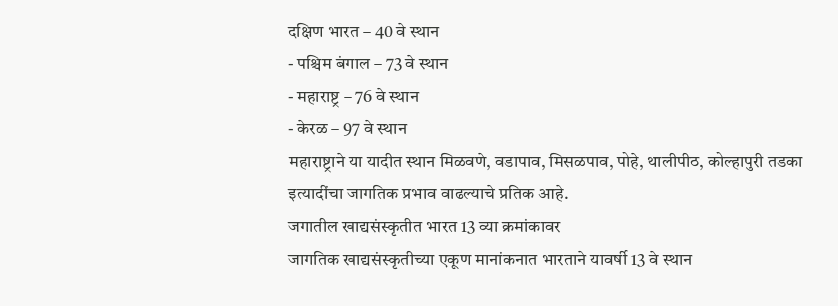दक्षिण भारत – 40 वे स्थान
- पश्चिम बंगाल – 73 वे स्थान
- महाराष्ट्र – 76 वे स्थान
- केरळ – 97 वे स्थान
महाराष्ट्राने या यादीत स्थान मिळवणे, वडापाव, मिसळपाव, पोहे, थालीपीठ, कोल्हापुरी तडका इत्यादींचा जागतिक प्रभाव वाढल्याचे प्रतिक आहे.
जगातील खाद्यसंस्कृतीत भारत 13 व्या क्रमांकावर
जागतिक खाद्यसंस्कृतीच्या एकूण मानांकनात भारताने यावर्षी 13 वे स्थान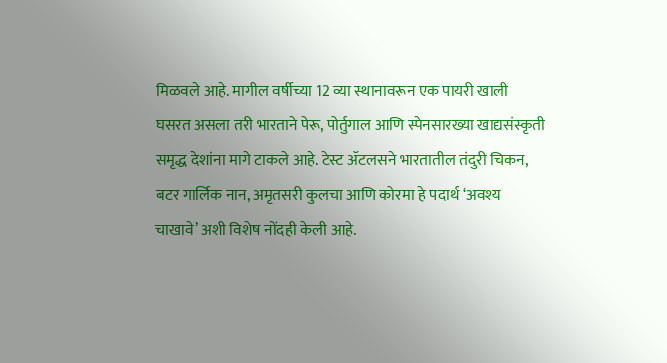मिळवले आहे. मागील वर्षीच्या 12 व्या स्थानावरून एक पायरी खाली घसरत असला तरी भारताने पेरू, पोर्तुगाल आणि स्पेनसारख्या खाद्यसंस्कृती समृद्ध देशांना मागे टाकले आहे. टेस्ट ॲटलसने भारतातील तंदुरी चिकन, बटर गार्लिक नान, अमृतसरी कुलचा आणि कोरमा हे पदार्थ ‘अवश्य चाखावे’ अशी विशेष नोंदही केली आहे.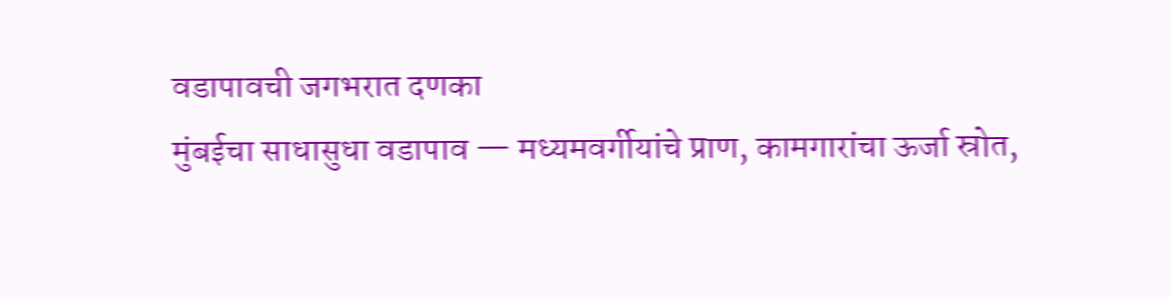वडापावची जगभरात दणका
मुंबईचा साधासुधा वडापाव — मध्यमवर्गीयांचे प्राण, कामगारांचा ऊर्जा स्रोत,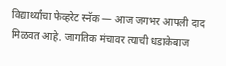विद्यार्थ्यांचा फेव्हरेट स्नॅक — आज जगभर आपली दाद मिळवत आहे. जागतिक मंचावर त्याची धडाकेबाज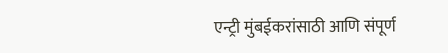एन्ट्री मुंबईकरांसाठी आणि संपूर्ण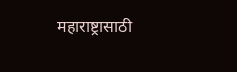महाराष्ट्रासाठी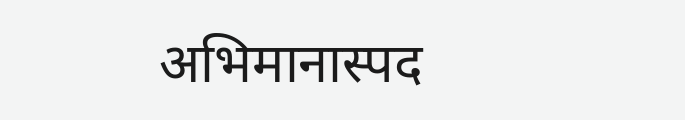अभिमानास्पद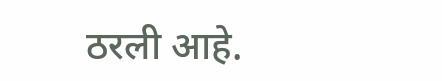ठरली आहे.